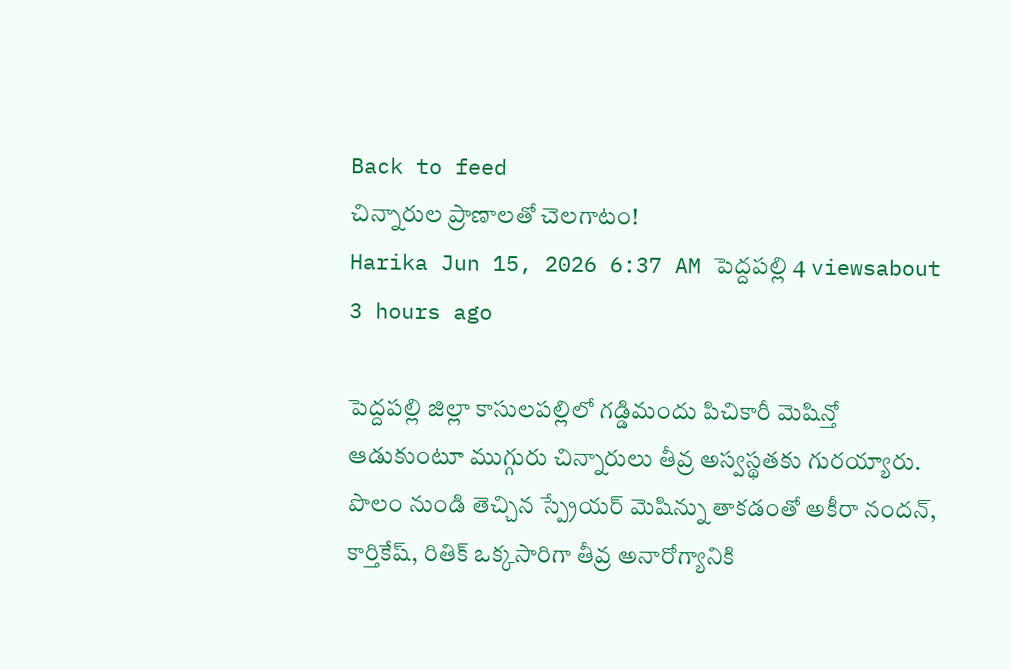Back to feed
చిన్నారుల ప్రాణాలతో చెలగాటం!
Harika Jun 15, 2026 6:37 AM పెద్దపల్లి 4 viewsabout 3 hours ago

పెద్దపల్లి జిల్లా కాసులపల్లిలో గడ్డిమందు పిచికారీ మెషిన్తో ఆడుకుంటూ ముగ్గురు చిన్నారులు తీవ్ర అస్వస్థతకు గురయ్యారు. పొలం నుండి తెచ్చిన స్ప్రేయర్ మెషిన్ను తాకడంతో అకీరా నందన్, కార్తికేష్, రితిక్ ఒక్కసారిగా తీవ్ర అనారోగ్యానికి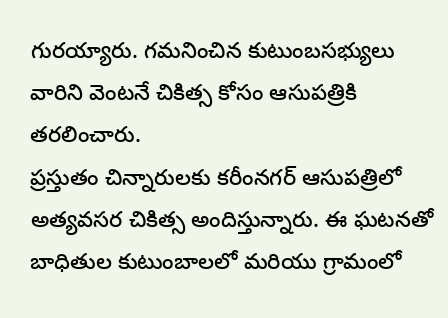గురయ్యారు. గమనించిన కుటుంబసభ్యులు వారిని వెంటనే చికిత్స కోసం ఆసుపత్రికి తరలించారు.
ప్రస్తుతం చిన్నారులకు కరీంనగర్ ఆసుపత్రిలో అత్యవసర చికిత్స అందిస్తున్నారు. ఈ ఘటనతో బాధితుల కుటుంబాలలో మరియు గ్రామంలో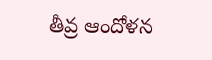తీవ్ర ఆందోళన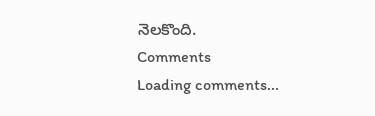నెలకొంది.
Comments
Loading comments...